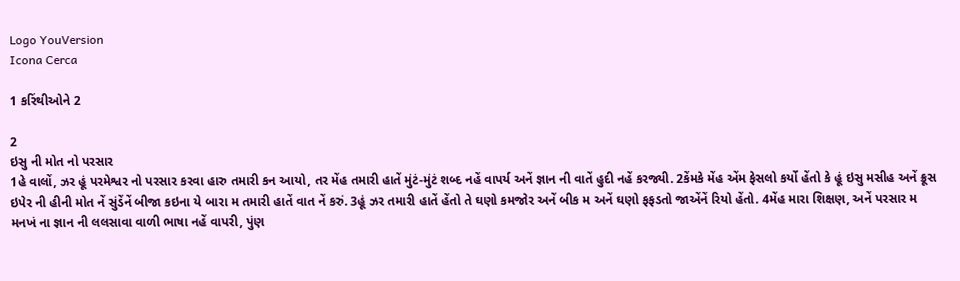Logo YouVersion
Icona Cerca

1 કરિંથીઓને 2

2
ઇસુ ની મોત નો પરસાર
1હે વાલોં, ઝર હૂં પરમેશ્વર નો પરસાર કરવા હારુ તમારી કન આયો, તર મેંહ તમારી હાતેં મુંટં-મુંટં શબ્દ નહેં વાપર્ય અનેં જ્ઞાન ની વાતેં હુદી નહેં કરજ્યી. 2કેંમકે મેંહ એંમ ફેસલો કર્યો હેંતો કે હૂં ઇસુ મસીહ અનેં ક્રૂસ ઇપેર ની હીની મોત નેં સુંડેંનેં બીજા કઇના યે બારા મ તમારી હાતેં વાત નેં કરું. 3હૂં ઝર તમારી હાતેં હેંતો તે ઘણો કમજોર અનેં બીક મ અનેં ઘણો ફફડતો જાએંનેં રિયો હેંતો. 4મેંહ મારા શિક્ષણ, અનેં પરસાર મ મનખં ના જ્ઞાન ની લલસાવા વાળી ભાષા નહેં વાપરી, પુંણ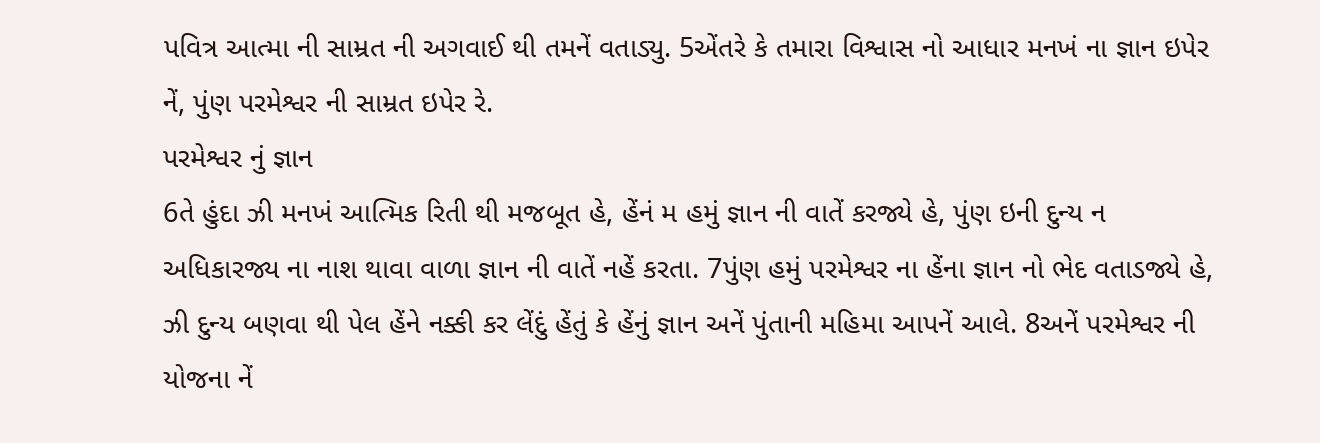પવિત્ર આત્મા ની સામ્રત ની અગવાઈ થી તમનેં વતાડ્યુ. 5એંતરે કે તમારા વિશ્વાસ નો આધાર મનખં ના જ્ઞાન ઇપેર નેં, પુંણ પરમેશ્વર ની સામ્રત ઇપેર રે.
પરમેશ્વર નું જ્ઞાન
6તે હુંદા ઝી મનખં આત્મિક રિતી થી મજબૂત હે, હેંનં મ હમું જ્ઞાન ની વાતેં કરજ્યે હે, પુંણ ઇની દુન્ય ન અધિકારજ્ય ના નાશ થાવા વાળા જ્ઞાન ની વાતેં નહેં કરતા. 7પુંણ હમું પરમેશ્વર ના હેંના જ્ઞાન નો ભેદ વતાડજ્યે હે, ઝી દુન્ય બણવા થી પેલ હેંને નક્કી કર લેંદું હેંતું કે હેંનું જ્ઞાન અનેં પુંતાની મહિમા આપનેં આલે. 8અનેં પરમેશ્વર ની યોજના નેં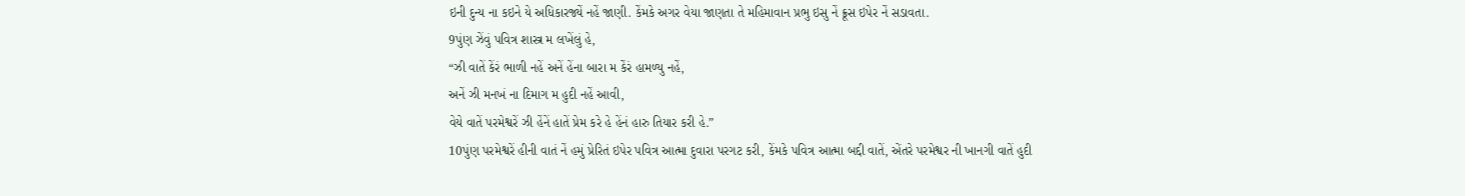ઇની દુન્ય ના કઇને યે અધિકારજ્યેં નહેં જાણી. કેંમકે અગર વેયા જાણતા તે મહિમાવાન પ્રભુ ઇસુ નેં ક્રૂસ ઇપેર નેં સડાવતા.
9પુંણ ઝેંવું પવિત્ર શાસ્ત્ર મ લખેંલું હે,
“ઝી વાતેં કેંરં ભાળી નહેં અનેં હેંના બારા મ કેંરં હામળ્યુ નહેં,
અનેં ઝી મનખં ના દિમાગ મ હુદી નહેં આવી,
વેયે વાતેં પરમેશ્વરેં ઝી હેંનેં હાતેં પ્રેમ કરે હે હેંનં હારુ તિયાર કરી હે.”
10પુંણ પરમેશ્વરેં હીની વાતં નેં હમું પ્રેરિતં ઇપેર પવિત્ર આત્મા દુવારા પરગટ કરી, કેંમકે પવિત્ર આત્મા બદ્દી વાતેં, એંતરે પરમેશ્વર ની ખાનગી વાતેં હુદી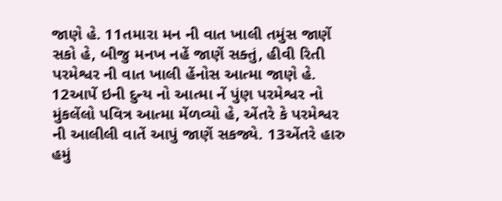જાણે હે. 11તમારા મન ની વાત ખાલી તમુંસ જાણેં સકો હે, બીજુ મનખ નહેં જાણેં સક્તું, હીવી રિતી પરમેશ્વર ની વાત ખાલી હેંનોસ આત્મા જાણે હે. 12આપેં ઇની દુન્ય નો આત્મા નેં પુંણ પરમેશ્વર નો મુંકલેંલો પવિત્ર આત્મા મેંળવ્યો હે, એંતરે કે પરમેશ્વર ની આલીલી વાતેં આપું જાણેં સકજ્યે. 13એંતરે હારુ હમું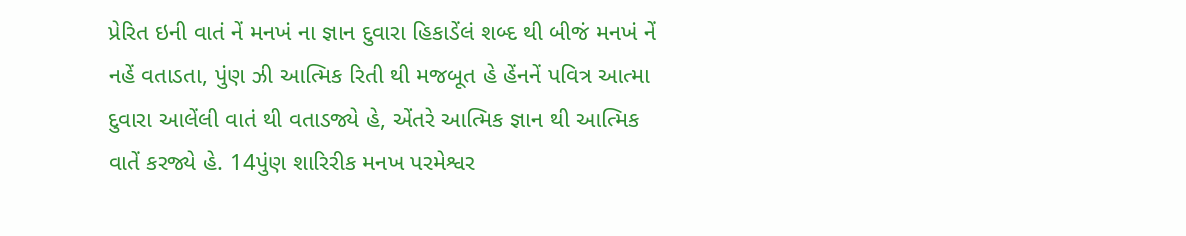પ્રેરિત ઇની વાતં નેં મનખં ના જ્ઞાન દુવારા હિકાડેંલં શબ્દ થી બીજં મનખં નેં નહેં વતાડતા, પુંણ ઝી આત્મિક રિતી થી મજબૂત હે હેંનનેં પવિત્ર આત્મા દુવારા આલેંલી વાતં થી વતાડજ્યે હે, એંતરે આત્મિક જ્ઞાન થી આત્મિક વાતેં કરજ્યે હે. 14પુંણ શારિરીક મનખ પરમેશ્વર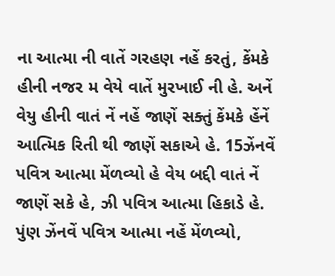ના આત્મા ની વાતેં ગરહણ નહેં કરતું, કેંમકે હીની નજર મ વેયે વાતેં મુરખાઈ ની હે. અનેં વેયુ હીની વાતં નેં નહેં જાણેં સક્તું કેંમકે હેંનેં આત્મિક રિતી થી જાણેં સકાએ હે. 15ઝેંનવેં પવિત્ર આત્મા મેંળવ્યો હે વેય બદ્દી વાતં નેં જાણેં સકે હે, ઝી પવિત્ર આત્મા હિકાડે હે. પુંણ ઝેંનવેં પવિત્ર આત્મા નહેં મેંળવ્યો,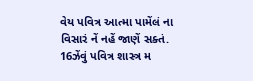વેય પવિત્ર આત્મા પામેંલં ના વિસારં નેં નહેં જાણેં સક્તં. 16ઝેંવું પવિત્ર શાસ્ત્ર મ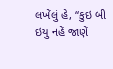લખેંલું હે, “કુઇ બી ઇયુ નહેં જાણેં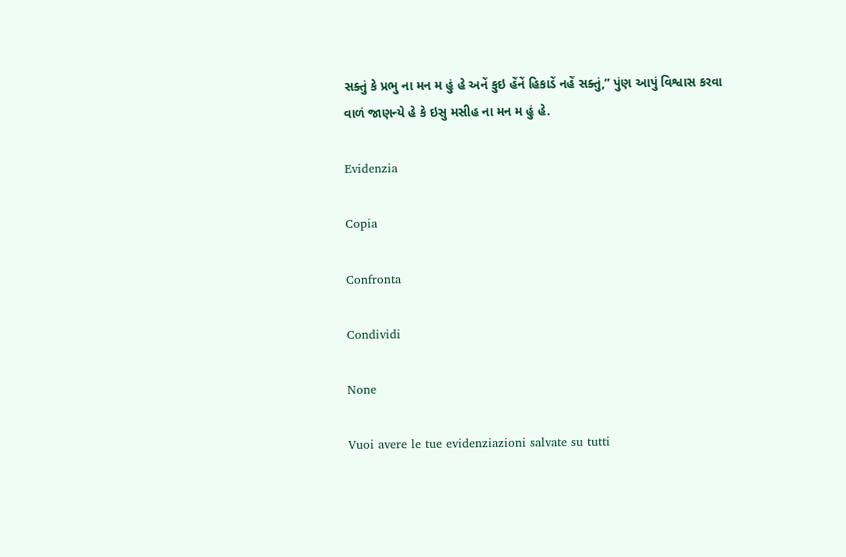સક્તું કે પ્રભુ ના મન મ હું હે અનેં કુઇ હેંનેં હિકાડેં નહેં સક્તું,” પુંણ આપું વિશ્વાસ કરવા વાળં જાણન્યે હે કે ઇસુ મસીહ ના મન મ હું હે.

Evidenzia

Copia

Confronta

Condividi

None

Vuoi avere le tue evidenziazioni salvate su tutti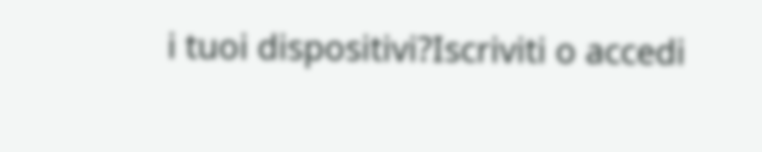i tuoi dispositivi?Iscriviti o accedi